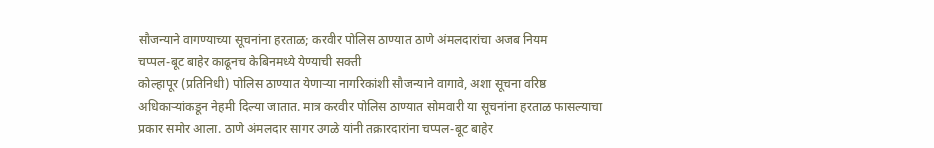सौजन्याने वागण्याच्या सूचनांना हरताळ; करवीर पोलिस ठाण्यात ठाणे अंमलदारांचा अजब नियम
चप्पल-बूट बाहेर काढूनच केबिनमध्ये येण्याची सक्ती
कोल्हापूर (प्रतिनिधी) पोलिस ठाण्यात येणाऱ्या नागरिकांशी सौजन्याने वागावे, अशा सूचना वरिष्ठ अधिकाऱ्यांकडून नेहमी दिल्या जातात. मात्र करवीर पोलिस ठाण्यात सोमवारी या सूचनांना हरताळ फासल्याचा प्रकार समोर आला. ठाणे अंमलदार सागर उगळे यांनी तक्रारदारांना चप्पल-बूट बाहेर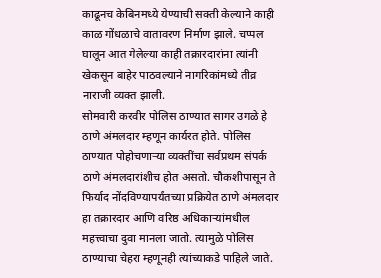काढूनच केबिनमध्ये येण्याची सक्ती केल्याने काही काळ गोंधळाचे वातावरण निर्माण झाले. चप्पल घालून आत गेलेल्या काही तक्रारदारांना त्यांनी खेकसून बाहेर पाठवल्याने नागरिकांमध्ये तीव्र नाराजी व्यक्त झाली.
सोमवारी करवीर पोलिस ठाण्यात सागर उगळे हे ठाणे अंमलदार म्हणून कार्यरत होते. पोलिस ठाण्यात पोहोचणाऱ्या व्यक्तींचा सर्वप्रथम संपर्क ठाणे अंमलदारांशीच होत असतो. चौकशीपासून ते फिर्याद नोंदविण्यापर्यंतच्या प्रक्रियेत ठाणे अंमलदार हा तक्रारदार आणि वरिष्ठ अधिकाऱ्यांमधील महत्त्वाचा दुवा मानला जातो. त्यामुळे पोलिस ठाण्याचा चेहरा म्हणूनही त्यांच्याकडे पाहिले जाते.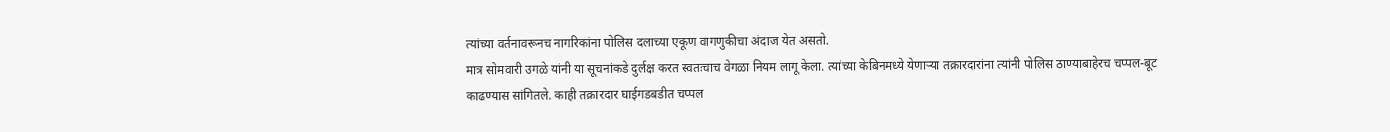त्यांच्या वर्तनावरूनच नागरिकांना पोलिस दलाच्या एकूण वागणुकीचा अंदाज येत असतो.
मात्र सोमवारी उगळे यांनी या सूचनांकडे दुर्लक्ष करत स्वतःचाच वेगळा नियम लागू केला. त्यांच्या केबिनमध्ये येणाऱ्या तक्रारदारांना त्यांनी पोलिस ठाण्याबाहेरच चप्पल-बूट काढण्यास सांगितले. काही तक्रारदार घाईगडबडीत चप्पल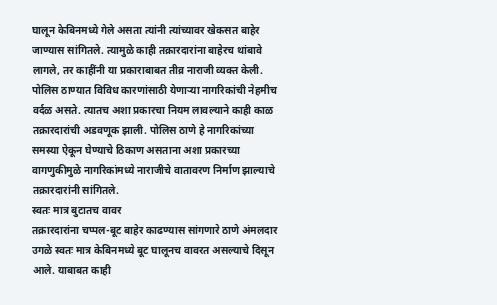घालून केबिनमध्ये गेले असता त्यांनी त्यांच्यावर खेकसत बाहेर जाण्यास सांगितले. त्यामुळे काही तक्रारदारांना बाहेरच थांबावे लागले, तर काहींनी या प्रकाराबाबत तीव्र नाराजी व्यक्त केली.
पोलिस ठाण्यात विविध कारणांसाठी येणाऱ्या नागरिकांची नेहमीच वर्दळ असते. त्यातच अशा प्रकारचा नियम लावल्याने काही काळ तक्रारदारांची अडवणूक झाली. पोलिस ठाणे हे नागरिकांच्या समस्या ऐकून घेण्याचे ठिकाण असताना अशा प्रकारच्या वागणुकीमुळे नागरिकांमध्ये नाराजीचे वातावरण निर्माण झाल्याचे तक्रारदारांनी सांगितले.
स्वतः मात्र बुटातच वावर
तक्रारदारांना चप्पल-बूट बाहेर काढण्यास सांगणारे ठाणे अंमलदार उगळे स्वतः मात्र केबिनमध्ये बूट घालूनच वावरत असल्याचे दिसून आले. याबाबत काही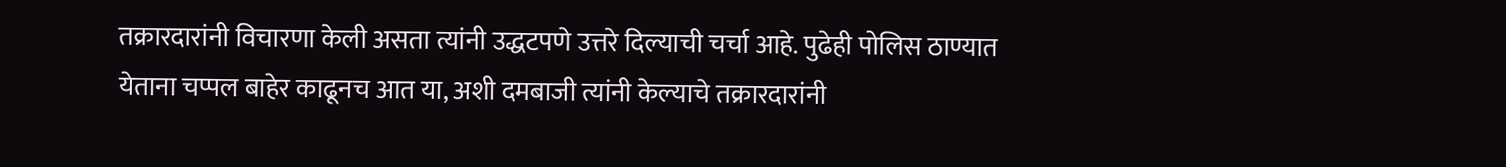तक्रारदारांनी विचारणा केली असता त्यांनी उद्धटपणे उत्तरे दिल्याची चर्चा आहे. पुढेही पोलिस ठाण्यात येताना चप्पल बाहेर काढूनच आत या, अशी दमबाजी त्यांनी केल्याचे तक्रारदारांनी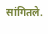सांगितले.